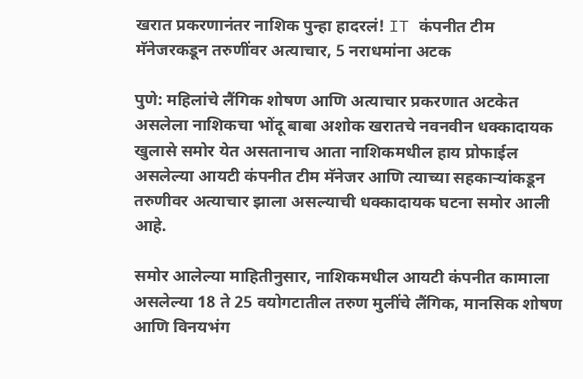खरात प्रकरणानंतर नाशिक पुन्हा हादरलं! IT कंपनीत टीम मॅनेजरकडून तरुणींवर अत्याचार, 5 नराधमांना अटक

पुणे: महिलांचे लैंगिक शोषण आणि अत्याचार प्रकरणात अटकेत असलेला नाशिकचा भोंदू बाबा अशोक खरातचे नवनवीन धक्कादायक खुलासे समोर येत असतानाच आता नाशिकमधील हाय प्रोफाईल असलेल्या आयटी कंपनीत टीम मॅनेजर आणि त्याच्या सहकाऱ्यांकडून तरुणीवर अत्याचार झाला असल्याची धक्कादायक घटना समोर आली आहे.

समोर आलेल्या माहितीनुसार, नाशिकमधील आयटी कंपनीत कामाला असलेल्या 18 ते 25 वयोगटातील तरुण मुलींचे लैंगिक, मानसिक शोषण आणि विनयभंग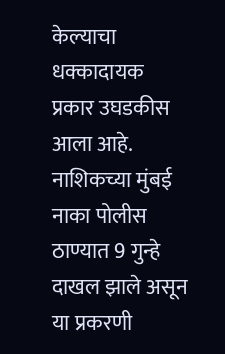केल्याचा धक्कादायक प्रकार उघडकीस आला आहे. नाशिकच्या मुंबई नाका पोलीस ठाण्यात 9 गुन्हे दाखल झाले असून या प्रकरणी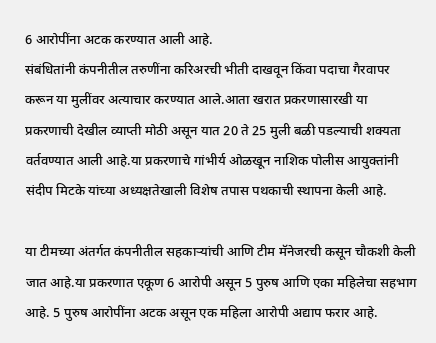6 आरोपींना अटक करण्यात आली आहे.
संबंधितांनी कंपनीतील तरुणींना करिअरची भीती दाखवून किंवा पदाचा गैरवापर करून या मुलींवर अत्याचार करण्यात आले.आता खरात प्रकरणासारखी या प्रकरणाची देखील व्याप्ती मोठी असून यात 20 ते 25 मुली बळी पडल्याची शक्यता वर्तवण्यात आली आहे.या प्रकरणाचे गांभीर्य ओळखून नाशिक पोलीस आयुक्तांनी संदीप मिटके यांच्या अध्यक्षतेखाली विशेष तपास पथकाची स्थापना केली आहे.

या टीमच्या अंतर्गत कंपनीतील सहकाऱ्यांची आणि टीम मॅनेजरची कसून चौकशी केली जात आहे.या प्रकरणात एकूण 6 आरोपी असून 5 पुरुष आणि एका महिलेचा सहभाग आहे. 5 पुरुष आरोपींना अटक असून एक महिला आरोपी अद्याप फरार आहे.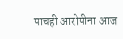पाचही आरोपीना आज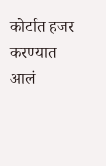कोर्टात हजर करण्यात आलं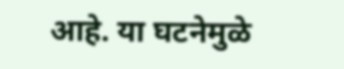आहे. या घटनेमुळे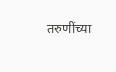तरुणींच्या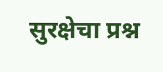सुरक्षेचा प्रश्न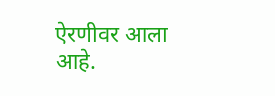ऐरणीवर आला आहे.